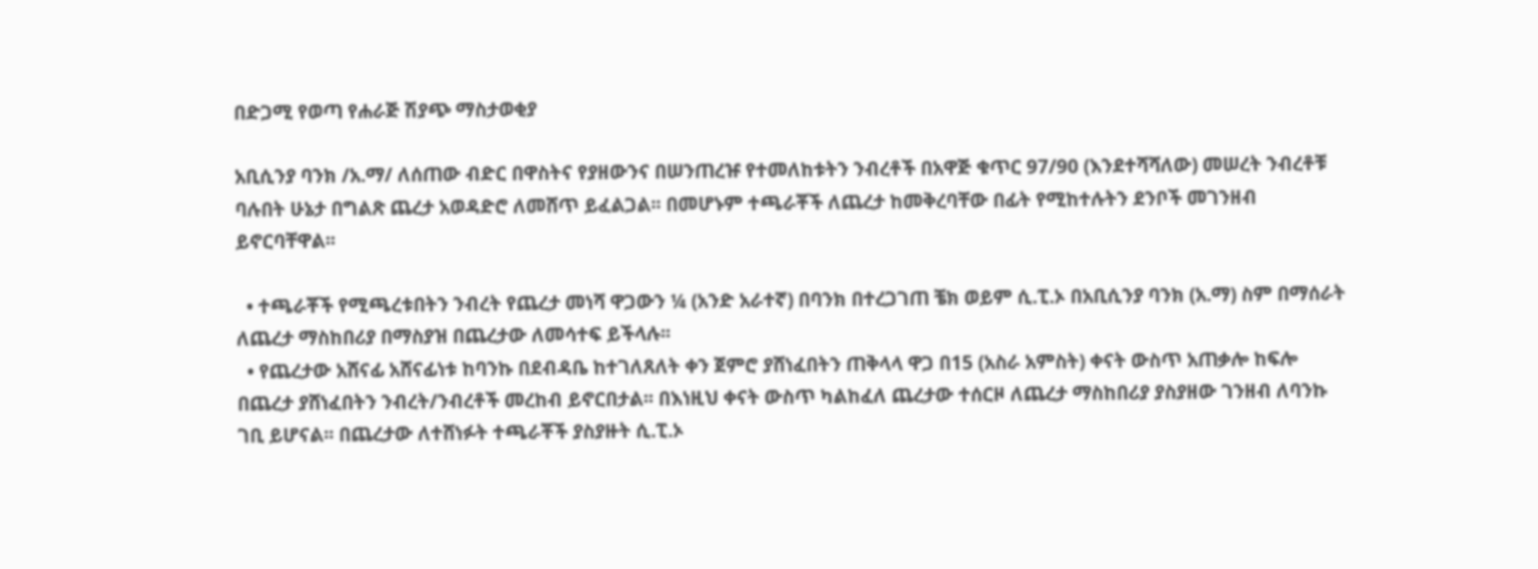በድጋሚ የወጣ የሐራጅ ሽያጭ ማስታወቂያ

አቢሲንያ ባንክ /አ.ማ/ ለሰጠው ብድር በዋስትና የያዘውንና በሠንጠረዡ የተመለከቱትን ንብረቶች በአዋጅ ቁጥር 97/90 (እንደተሻሻለው) መሠረት ንብረቶቹ ባሉበት ሁኔታ በግልጽ ጨረታ አወዳድሮ ለመሸጥ ይፈልጋል፡፡ በመሆኑም ተጫራቾች ለጨረታ ከመቅረባቸው በፊት የሚከተሉትን ደንቦች መገንዘብ ይኖርባቸዋል፡፡

  • ተጫራቾች የሚጫረቱበትን ንብረት የጨረታ መነሻ ዋጋውን ¼ (አንድ አራተኛ) በባንክ በተረጋገጠ ቼክ ወይም ሲ.ፒ.ኦ በአቢሲንያ ባንክ (አ.ማ) ስም በማሰራት ለጨረታ ማስከበሪያ በማስያዝ በጨረታው ለመሳተፍ ይችላሉ፡፡
  • የጨረታው አሸናፊ አሸናፊነቱ ከባንኩ በደብዳቤ ከተገለጸለት ቀን ጀምሮ ያሸነፈበትን ጠቅላላ ዋጋ በ15 (አስራ አምስት) ቀናት ውስጥ አጠቃሎ ከፍሎ በጨረታ ያሸነፈበትን ንብረት/ንብረቶች መረከብ ይኖርበታል፡፡ በእነዚህ ቀናት ውስጥ ካልከፈለ ጨረታው ተሰርዞ ለጨረታ ማስከበሪያ ያስያዘው ገንዘብ ለባንኩ ገቢ ይሆናል፡፡ በጨረታው ለተሸነፉት ተጫራቾች ያስያዙት ሲ.ፒ.ኦ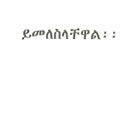ይመለስላቸዋል፡፡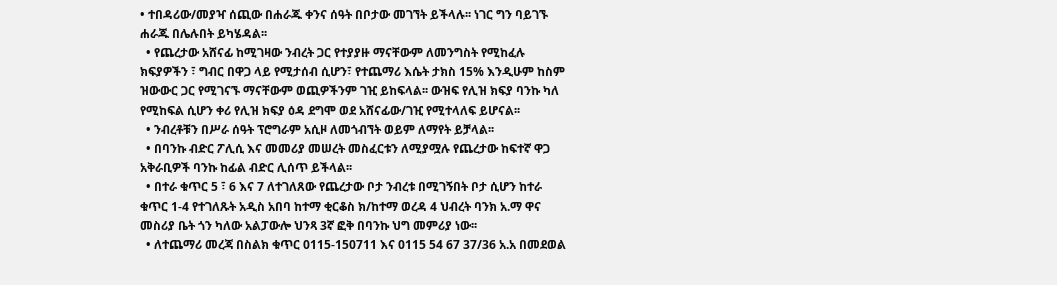• ተበዳሪው/መያዣ ሰጪው በሐራጁ ቀንና ሰዓት በቦታው መገኘት ይችላሉ፡፡ ነገር ግን ባይገኙ ሐራጁ በሌሉበት ይካሄዳል፡፡
  • የጨረታው አሸናፊ ከሚገዛው ንብረት ጋር የተያያዙ ማናቸውም ለመንግስት የሚከፈሉ ክፍያዎችን ፣ ግብር በዋጋ ላይ የሚታሰብ ሲሆን፣ የተጨማሪ እሴት ታክስ 15% እንዲሁም ከስም ዝውውር ጋር የሚገናኙ ማናቸውም ወጪዎችንም ገዢ ይከፍላል፡፡ ውዝፍ የሊዝ ክፍያ ባንኩ ካለ የሚከፍል ሲሆን ቀሪ የሊዝ ክፍያ ዕዳ ደግሞ ወደ አሸናፊው/ገዢ የሚተላለፍ ይሆናል፡፡
  • ንብረቶቹን በሥራ ሰዓት ፕሮግራም አሲዞ ለመጎብኘት ወይም ለማየት ይቻላል፡፡
  • በባንኩ ብድር ፖሊሲ እና መመሪያ መሠረት መስፈርቱን ለሚያሟሉ የጨረታው ከፍተኛ ዋጋ አቅራቢዎች ባንኩ ከፊል ብድር ሊሰጥ ይችላል፡፡
  • በተራ ቁጥር 5 ፣ 6 እና 7 ለተገለጸው የጨረታው ቦታ ንብረቱ በሚገኝበት ቦታ ሲሆን ከተራ ቁጥር 1-4 የተገለጹት አዲስ አበባ ከተማ ቂርቆስ ክ/ከተማ ወረዳ 4 ህብረት ባንክ አ.ማ ዋና መስሪያ ቤት ጎን ካለው አልፓውሎ ህንጻ 3ኛ ፎቅ በባንኩ ህግ መምሪያ ነው፡፡
  • ለተጨማሪ መረጃ በስልክ ቁጥር 0115-150711 እና 0115 54 67 37/36 አ.አ በመደወል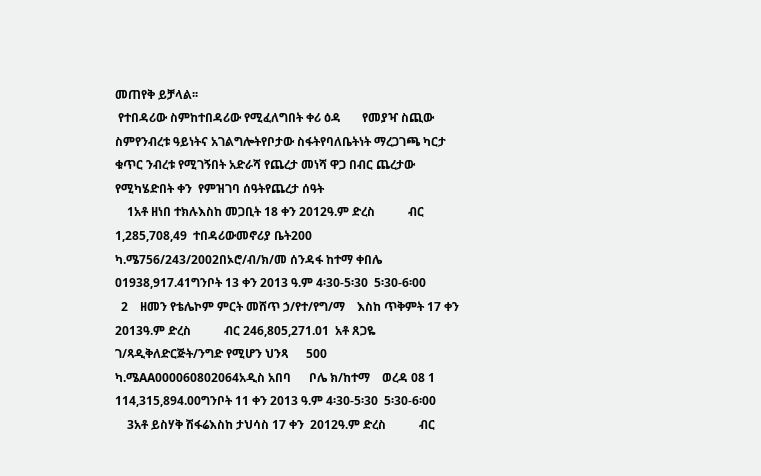መጠየቅ ይቻላል፡፡
 የተበዳሪው ስምከተበዳሪው የሚፈለግበት ቀሪ ዕዳ       የመያዣ ስጪው ስምየንብረቱ ዓይነትና አገልግሎትየቦታው ስፋትየባለቤትነት ማረጋገጫ ካርታ ቁጥር ንብረቱ የሚገኝበት አድራሻ የጨረታ መነሻ ዋጋ በብር ጨረታው የሚካሄድበት ቀን  የምዝገባ ሰዓትየጨረታ ሰዓት
    1አቶ ዘነበ ተክሉእስከ መጋቢት 18 ቀን 2012ዓ.ም ድረስ           ብር 1,285,708,49  ተበዳሪውመኖሪያ ቤት200 ካ.ሜ756/243/2002በኦሮ/ብ/ክ/መ ሰንዳፋ ከተማ ቀበሌ 01938,917.41ግንቦት 13 ቀን 2013 ዓ.ም 4፡30-5፡30  5፡30-6፡00
  2    ዘመን የቴሌኮም ምርት መሸጥ ኃ/የተ/የግ/ማ    እስከ ጥቅምት 17 ቀን 2013ዓ.ም ድረስ           ብር 246,805,271.01  አቶ ጸጋዬ ገ/ጻዲቅለድርጅት/ንግድ የሚሆን ህንጻ      500 ካ.ሜAA000060802064አዲስ አበባ      ቦሌ ክ/ከተማ    ወረዳ 08 1     114,315,894.00ግንቦት 11 ቀን 2013 ዓ.ም 4፡30-5፡30  5፡30-6፡00
    3አቶ ይስሃቅ ሽፋሬእስከ ታህሳስ 17 ቀን  2012ዓ.ም ድረስ           ብር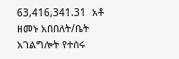63,416,341.31  አቶ ዘመኑ አበበለት/ቤት አገልግሎት የተሰሩ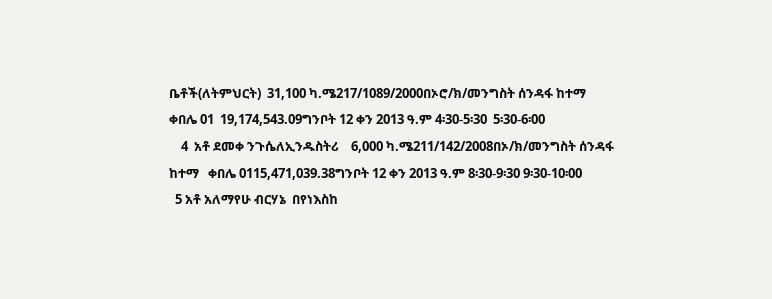ቤቶች(ለትምህርት)  31,100 ካ.ሜ217/1089/2000በኦሮ/ክ/መንግስት ሰንዳፋ ከተማ   ቀበሌ 01  19,174,543.09ግንቦት 12 ቀን 2013 ዓ.ም 4፡30-5፡30  5፡30-6፡00
    4  አቶ ደመቀ ንጉሴለኢንዱስትሪ    6,000 ካ.ሜ211/142/2008በኦ/ክ/መንግስት ሰንዳፋ ከተማ   ቀበሌ 0115,471,039.38ግንቦት 12 ቀን 2013 ዓ.ም 8፡30-9፡30 9፡30-10፡00
  5 አቶ አለማየሁ ብርሃኔ  በየነእስከ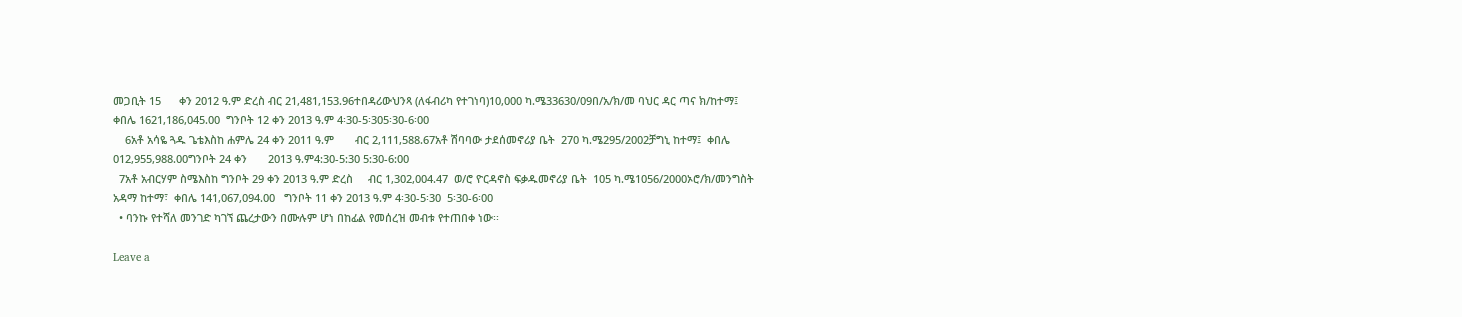መጋቢት 15      ቀን 2012 ዓ.ም ድረስ ብር 21,481,153.96ተበዳሪውህንጻ (ለፋብሪካ የተገነባ)10,000 ካ.ሜ33630/09በ/አ/ክ/መ ባህር ዳር ጣና ክ/ከተማ፤ ቀበሌ 1621,186,045.00  ግንቦት 12 ቀን 2013 ዓ.ም 4፡30-5፡305፡30-6፡00
    6አቶ አሳዬ ጓዱ ጌቴእስከ ሐምሌ 24 ቀን 2011 ዓ.ም       ብር 2,111,588.67አቶ ሽባባው ታደሰመኖሪያ ቤት  270 ካ.ሜ295/2002ቻግኒ ከተማ፤  ቀበሌ 012,955,988.00ግንቦት 24 ቀን       2013 ዓ.ም4:30-5:30 5:30-6:00
  7አቶ አብርሃም ስሜእስከ ግንቦት 29 ቀን 2013 ዓ.ም ድረስ     ብር 1,302,004.47  ወ/ሮ ዮርዳኖስ ፍቃዱመኖሪያ ቤት  105 ካ.ሜ1056/2000ኦሮ/ክ/መንግስት አዳማ ከተማ፣  ቀበሌ 141,067,094.00   ግንቦት 11 ቀን 2013 ዓ.ም 4፡30-5፡30  5፡30-6፡00
  • ባንኩ የተሻለ መንገድ ካገኘ ጨረታውን በሙሉም ሆነ በከፊል የመሰረዝ መብቱ የተጠበቀ ነው፡፡

Leave a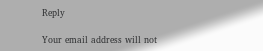Reply

Your email address will not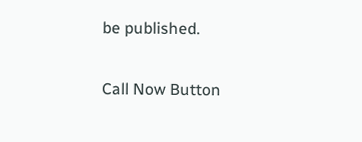be published.

Call Now Button